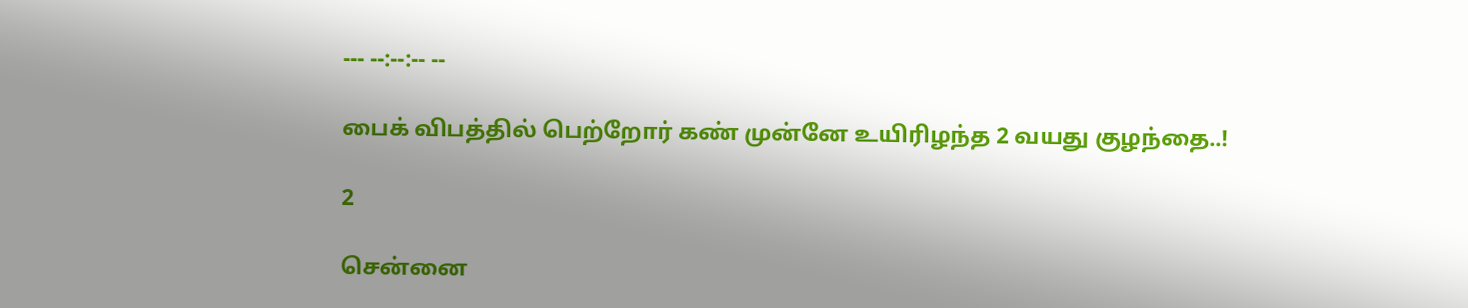--- --:--:-- --

பைக் விபத்தில் பெற்றோர் கண் முன்னே உயிரிழந்த 2 வயது குழந்தை..!

2

சென்னை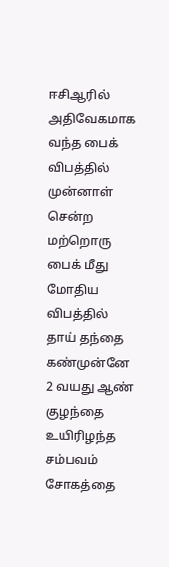ஈசிஆரில் அதிவேகமாக வந்த பைக் விபத்தில் முன்னாள் சென்ற மற்றொரு பைக் மீது மோதிய விபத்தில் தாய் தந்தை கண்முன்னே 2 வயது ஆண் குழந்தை உயிரிழந்த சம்பவம் சோகத்தை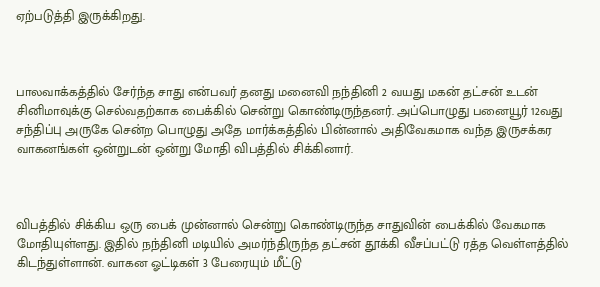ஏற்படுத்தி இருக்கிறது.



பாலவாக்கத்தில் சேர்ந்த சாது என்பவர் தனது மனைவி நந்தினி 2 வயது மகன் தட்சன் உடன் சினிமாவுக்கு செல்வதற்காக பைக்கில் சென்று கொண்டிருந்தனர். அப்பொழுது பனையூர் 12வது சந்திப்பு அருகே சென்ற பொழுது அதே மார்க்கத்தில் பின்னால் அதிவேகமாக வந்த இருசக்கர வாகனங்கள் ஒன்றுடன் ஒன்று மோதி விபத்தில் சிக்கினார்.



விபத்தில் சிக்கிய ஒரு பைக் முன்னால் சென்று கொண்டிருந்த சாதுவின் பைக்கில் வேகமாக மோதியுள்ளது. இதில் நந்தினி மடியில் அமர்ந்திருந்த தட்சன் தூக்கி வீசப்பட்டு ரத்த வெள்ளத்தில் கிடந்துள்ளான். வாகன ஓட்டிகள் 3 பேரையும் மீட்டு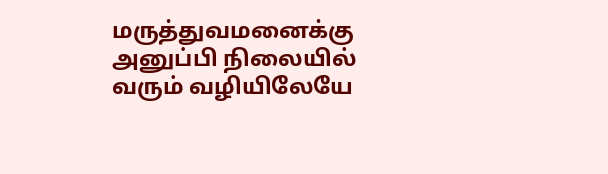மருத்துவமனைக்கு அனுப்பி நிலையில் வரும் வழியிலேயே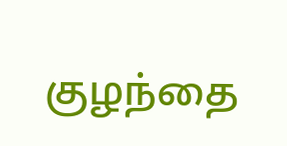குழந்தை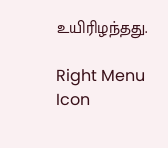உயிரிழந்தது.

Right Menu Icon